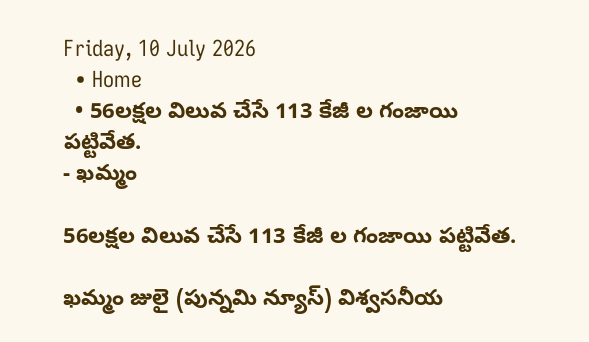Friday, 10 July 2026
  • Home
  • 56లక్షల విలువ చేసే 113 కేజీ ల గంజాయి పట్టివేత.
- ఖమ్మం

56లక్షల విలువ చేసే 113 కేజీ ల గంజాయి పట్టివేత.

ఖమ్మం జులై (పున్నమి న్యూస్) విశ్వసనీయ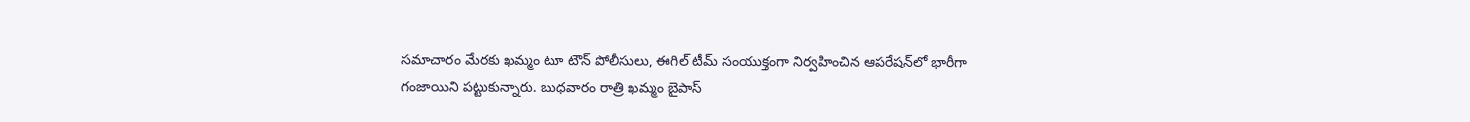సమాచారం మేరకు ఖమ్మం టూ టౌన్ పోలీసులు, ఈగిల్ టీమ్ సంయుక్తంగా నిర్వహించిన ఆపరేషన్‌లో భారీగా గంజాయిని పట్టుకున్నారు. బుధవారం రాత్రి ఖమ్మం బైపాస్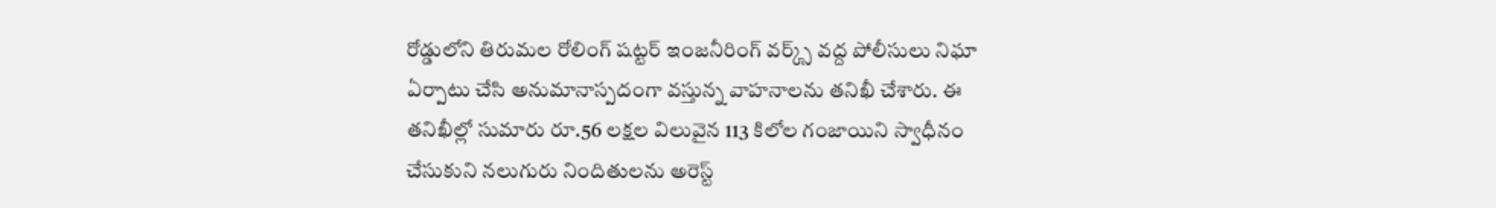రోడ్డులోని తిరుమల రోలింగ్ షట్టర్ ఇంజనీరింగ్ వర్క్స్ వద్ద పోలీసులు నిఘా ఏర్పాటు చేసి అనుమానాస్పదంగా వస్తున్న వాహనాలను తనిఖీ చేశారు. ఈ తనిఖీల్లో సుమారు రూ.56 లక్షల విలువైన 113 కిలోల గంజాయిని స్వాధీనం చేసుకుని నలుగురు నిందితులను అరెస్ట్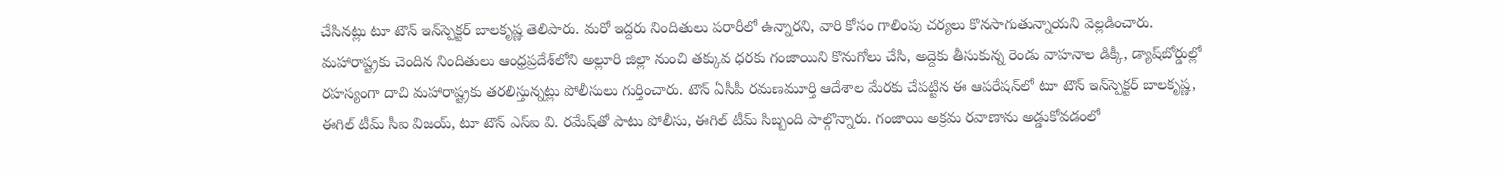చేసినట్లు టూ టౌన్ ఇన్‌స్పెక్టర్ బాలకృష్ణ తెలిపారు. మరో ఇద్దరు నిందితులు పరారీలో ఉన్నారని, వారి కోసం గాలింపు చర్యలు కొనసాగుతున్నాయని వెల్లడించారు. మహారాష్ట్రకు చెందిన నిందితులు ఆంధ్రప్రదేశ్‌లోని అల్లూరి జిల్లా నుంచి తక్కువ ధరకు గంజాయిని కొనుగోలు చేసి, అద్దెకు తీసుకున్న రెండు వాహనాల డిక్కీ, డ్యాష్‌బోర్డుల్లో రహస్యంగా దాచి మహారాష్ట్రకు తరలిస్తున్నట్లు పోలీసులు గుర్తించారు. టౌన్ ఏసీపీ రమణమూర్తి ఆదేశాల మేరకు చేపట్టిన ఈ ఆపరేషన్‌లో టూ టౌన్ ఇన్‌స్పెక్టర్ బాలకృష్ణ, ఈగిల్ టీమ్ సీఐ విజయ్, టూ టౌన్ ఎస్‌ఐ వి. రమేష్‌తో పాటు పోలీసు, ఈగిల్ టీమ్ సిబ్బంది పాల్గొన్నారు. గంజాయి అక్రమ రవాణాను అడ్డుకోవడంలో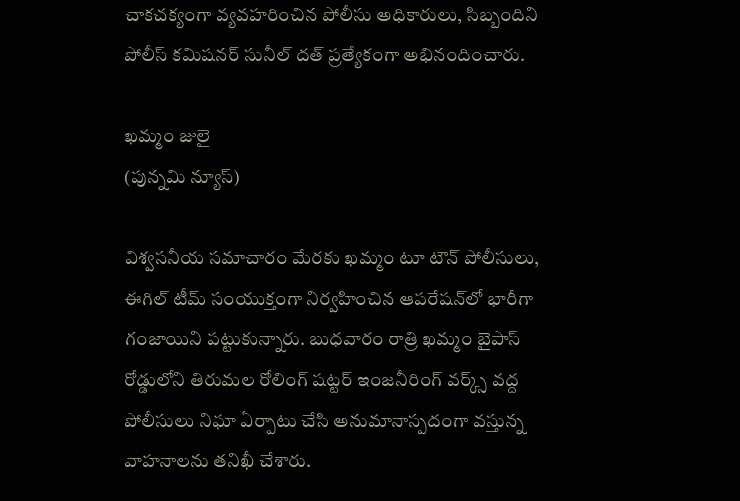చాకచక్యంగా వ్యవహరించిన పోలీసు అధికారులు, సిబ్బందిని పోలీస్ కమిషనర్ సునీల్ దత్ ప్రత్యేకంగా అభినందించారు.

ఖమ్మం జులై
(పున్నమి న్యూస్)

విశ్వసనీయ సమాచారం మేరకు ఖమ్మం టూ టౌన్ పోలీసులు, ఈగిల్ టీమ్ సంయుక్తంగా నిర్వహించిన ఆపరేషన్‌లో భారీగా గంజాయిని పట్టుకున్నారు. బుధవారం రాత్రి ఖమ్మం బైపాస్ రోడ్డులోని తిరుమల రోలింగ్ షట్టర్ ఇంజనీరింగ్ వర్క్స్ వద్ద పోలీసులు నిఘా ఏర్పాటు చేసి అనుమానాస్పదంగా వస్తున్న వాహనాలను తనిఖీ చేశారు.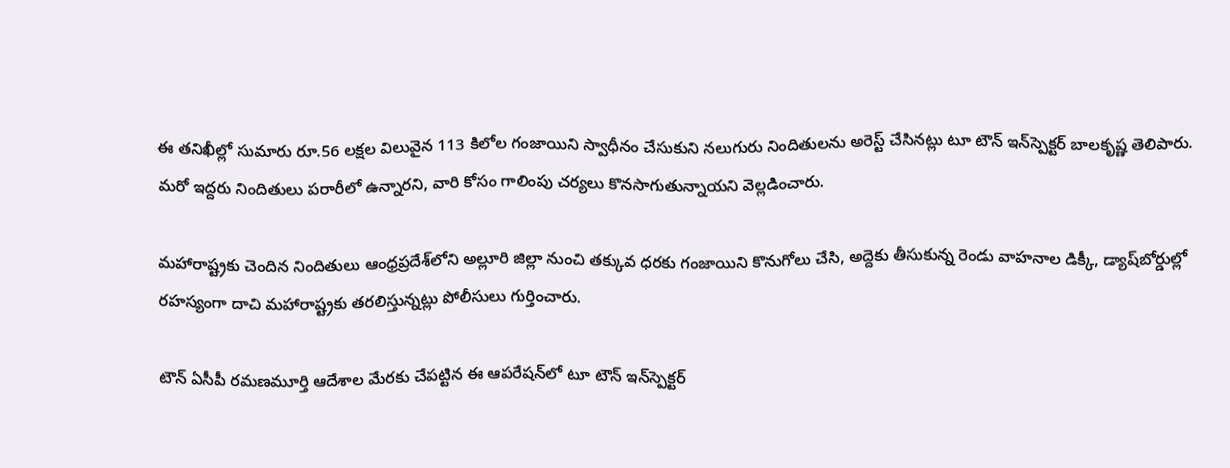ఈ తనిఖీల్లో సుమారు రూ.56 లక్షల విలువైన 113 కిలోల గంజాయిని స్వాధీనం చేసుకుని నలుగురు నిందితులను అరెస్ట్ చేసినట్లు టూ టౌన్ ఇన్‌స్పెక్టర్ బాలకృష్ణ తెలిపారు. మరో ఇద్దరు నిందితులు పరారీలో ఉన్నారని, వారి కోసం గాలింపు చర్యలు కొనసాగుతున్నాయని వెల్లడించారు.

మహారాష్ట్రకు చెందిన నిందితులు ఆంధ్రప్రదేశ్‌లోని అల్లూరి జిల్లా నుంచి తక్కువ ధరకు గంజాయిని కొనుగోలు చేసి, అద్దెకు తీసుకున్న రెండు వాహనాల డిక్కీ, డ్యాష్‌బోర్డుల్లో రహస్యంగా దాచి మహారాష్ట్రకు తరలిస్తున్నట్లు పోలీసులు గుర్తించారు.

టౌన్ ఏసీపీ రమణమూర్తి ఆదేశాల మేరకు చేపట్టిన ఈ ఆపరేషన్‌లో టూ టౌన్ ఇన్‌స్పెక్టర్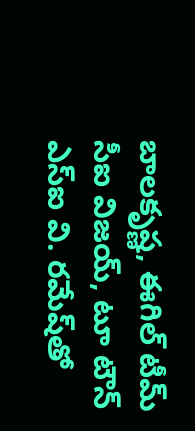బాలకృష్ణ, ఈగిల్ టీమ్ సీఐ విజయ్, టూ టౌన్ ఎస్‌ఐ వి. రమేష్‌తో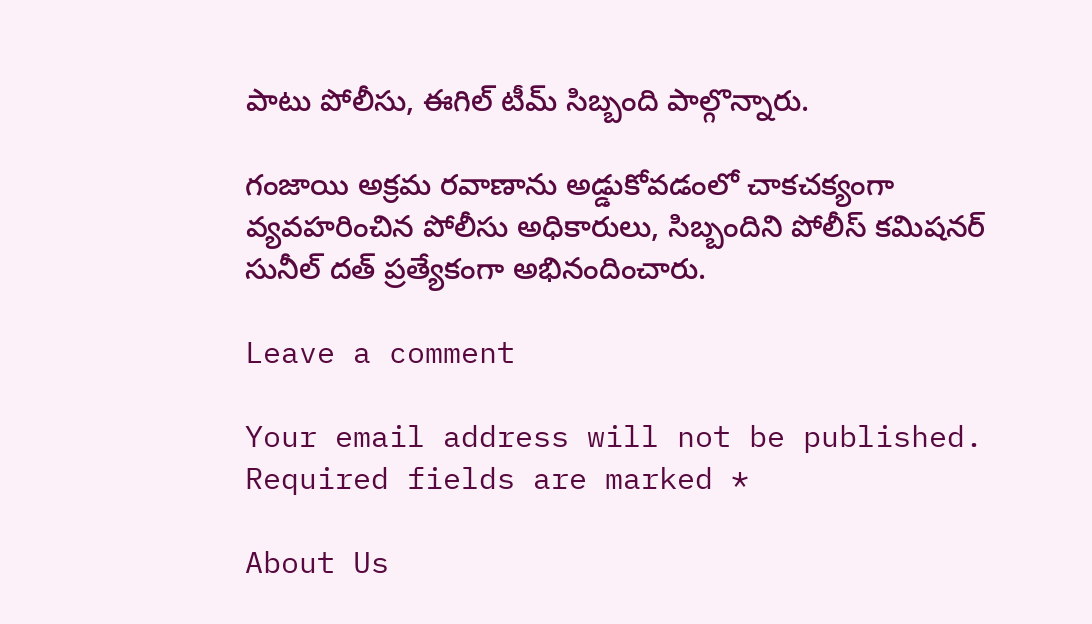పాటు పోలీసు, ఈగిల్ టీమ్ సిబ్బంది పాల్గొన్నారు.

గంజాయి అక్రమ రవాణాను అడ్డుకోవడంలో చాకచక్యంగా వ్యవహరించిన పోలీసు అధికారులు, సిబ్బందిని పోలీస్ కమిషనర్ సునీల్ దత్ ప్రత్యేకంగా అభినందించారు.

Leave a comment

Your email address will not be published. Required fields are marked *

About Us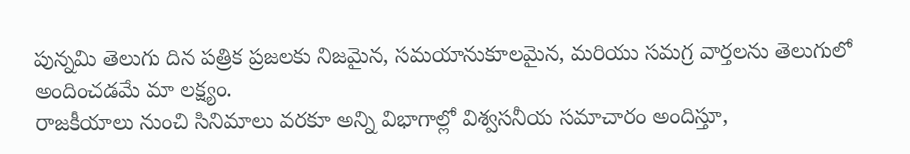పున్నమి తెలుగు దిన పత్రిక ప్రజలకు నిజమైన, సమయానుకూలమైన, మరియు సమగ్ర వార్తలను తెలుగులో అందించడమే మా లక్ష్యం.
రాజకీయాలు నుంచి సినిమాలు వరకూ అన్ని విభాగాల్లో విశ్వసనీయ సమాచారం అందిస్తూ,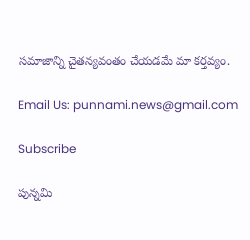సమాజాన్ని చైతన్యవంతం చేయడమే మా కర్తవ్యం.

Email Us: punnami.news@gmail.com

Subscribe

పున్నమి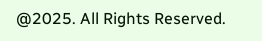@2025. All Rights Reserved.